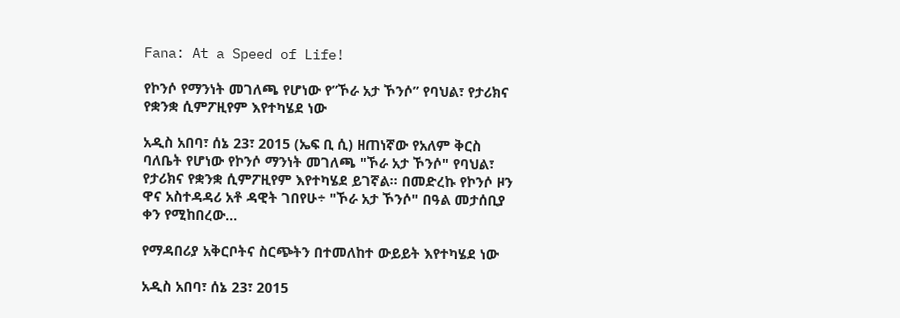Fana: At a Speed of Life!

የኮንሶ የማንነት መገለጫ የሆነው የ”ኾራ አታ ኾንሶ” የባህል፣ የታሪክና የቋንቋ ሲምፖዚየም እየተካሄደ ነው

አዲስ አበባ፣ ሰኔ 23፣ 2015 (ኤፍ ቢ ሲ) ዘጠነኛው የአለም ቅርስ ባለቤት የሆነው የኮንሶ ማንነት መገለጫ "ኾራ አታ ኾንሶ" የባህል፣ የታሪክና የቋንቋ ሲምፖዚየም እየተካሄደ ይገኛል። በመድረኩ የኮንሶ ዞን ዋና አስተዳዳሪ አቶ ዳዊት ገበየሁ÷ "ኾራ አታ ኾንሶ" በዓል መታሰቢያ ቀን የሚከበረው…

የማዳበሪያ አቅርቦትና ስርጭትን በተመለከተ ውይይት እየተካሄደ ነው

አዲስ አበባ፣ ሰኔ 23፣ 2015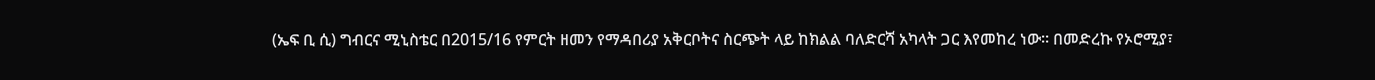(ኤፍ ቢ ሲ) ግብርና ሚኒስቴር በ2015/16 የምርት ዘመን የማዳበሪያ አቅርቦትና ስርጭት ላይ ከክልል ባለድርሻ አካላት ጋር እየመከረ ነው። በመድረኩ የኦሮሚያ፣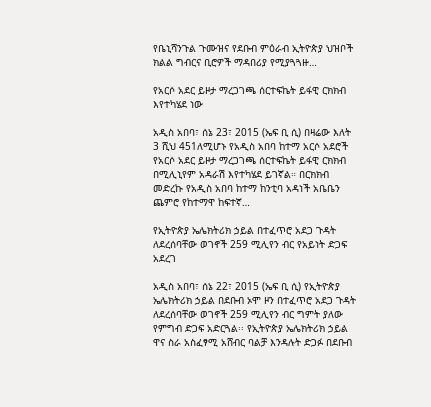የቤኒሻንጉል ጉሙዝና የደቡብ ምዕራብ ኢትዮጵያ ህዝቦች ክልል ግብርና ቢሮዎች ማዳበሪያ የሚያጓጓዙ…

የአርሶ አደር ይዞታ ማረጋገጫ ሰርተፍኬት ይፋዊ ርክክብ እየተካሄደ ነው

አዲስ አበባ፣ ሰኔ 23፣ 2015 (ኤፍ ቢ ሲ) በዛሬው እለት 3 ሺህ 451ለሚሆኑ የአዲስ አበባ ከተማ አርሶ አደሮች የአርሶ አደር ይዞታ ማረጋገጫ ሰርተፍኬት ይፋዊ ርክክብ በሚሊኒየም አዳራሽ እየተካሄደ ይገኛል። በርክክብ መድረኩ የአዲስ አበባ ከተማ ከንቲባ አዳነች አቤቤን ጨምሮ የከተማዋ ከፍተኛ…

የኢትዮጵያ ኤሌክትሪክ ኃይል በተፈጥሮ አደጋ ጉዳት ለደረሰባቸው ወገኖች 259 ሚሊየን ብር የአይነት ድጋፍ አደረገ

አዲስ አበባ፣ ሰኔ 22፣ 2015 (ኤፍ ቢ ሲ) የኢትዮጵያ ኤሌክትሪክ ኃይል በደቡብ ኦሞ ዞን በተፈጥሮ አደጋ ጉዳት ለደረሰባቸው ወገኖች 259 ሚሊየን ብር ግምት ያለው የምግብ ድጋፍ አድርጓል፡፡ የኢትዮጵያ ኤሌክትሪክ ኃይል ዋና ስራ አስፈፃሚ አሸብር ባልቻ እንዳሉት ድጋፉ በደቡብ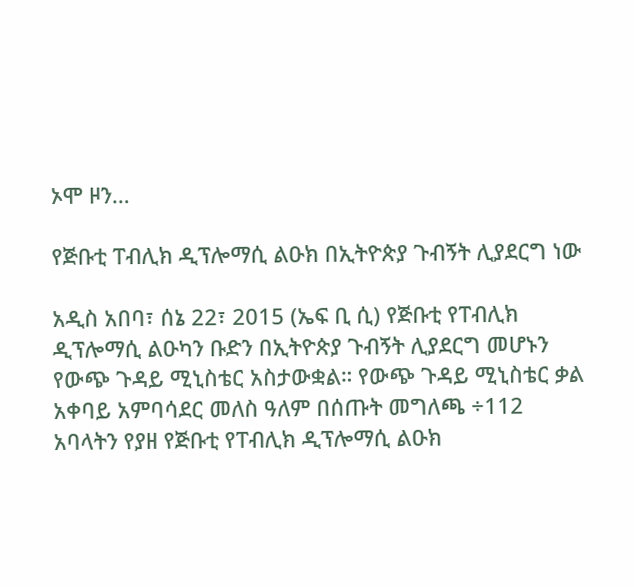ኦሞ ዞን…

የጅቡቲ ፐብሊክ ዲፕሎማሲ ልዑክ በኢትዮጵያ ጉብኝት ሊያደርግ ነው

አዲስ አበባ፣ ሰኔ 22፣ 2015 (ኤፍ ቢ ሲ) የጅቡቲ የፐብሊክ ዲፕሎማሲ ልዑካን ቡድን በኢትዮጵያ ጉብኝት ሊያደርግ መሆኑን የውጭ ጉዳይ ሚኒስቴር አስታውቋል። የውጭ ጉዳይ ሚኒስቴር ቃል አቀባይ አምባሳደር መለስ ዓለም በሰጡት መግለጫ ÷112 አባላትን የያዘ የጅቡቲ የፐብሊክ ዲፕሎማሲ ልዑክ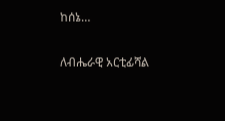ከሰኔ…

ለብሔራዊ አርቲፊሻል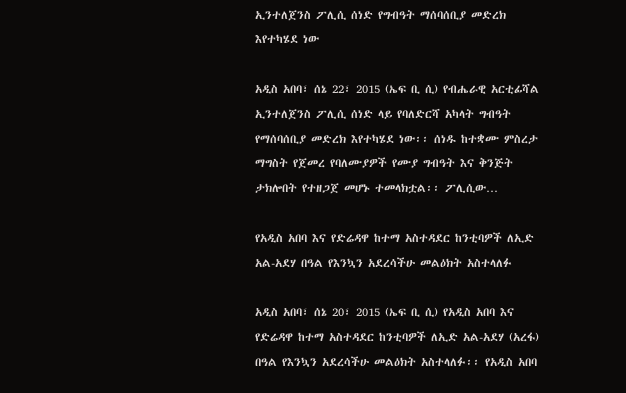ኢንተለጀንስ ፖሊሲ ሰነድ የግብዓት ማሰባሰቢያ መድረክ እየተካሄደ ነው

አዲስ አበባ፣ ሰኔ 22፣ 2015 (ኤፍ ቢ ሲ) የብሔራዊ አርቲፊሻል ኢንተለጀንስ ፖሊሲ ሰነድ ላይ የባለድርሻ አካላት ግብዓት የማሰባሰቢያ መድረክ እየተካሄደ ነው፡፡ ሰነዱ ከተቋሙ ምስረታ ማግስት የጀመረ የባለሙያዎች የሙያ ግብዓት እና ቅንጅት ታክሎበት የተዘጋጀ መሆኑ ተመላክቷል፡፡ ፖሊሲው…

የአዲስ አበባ እና የድሬዳዋ ከተማ አስተዳደር ከንቲባዎች ለኢድ አል-አደሃ በዓል የእንኳን አደረሳችሁ መልዕክት አስተላለፉ

አዲስ አበባ፣ ሰኔ 20፣ 2015 (ኤፍ ቢ ሲ) የአዲስ አበባ እና የድሬዳዋ ከተማ አስተዳደር ከንቲባዎች ለኢድ አል-አደሃ (አረፋ) በዓል የእንኳን አደረሳችሁ መልዕክት አስተላለፉ፡፡ የአዲስ አበባ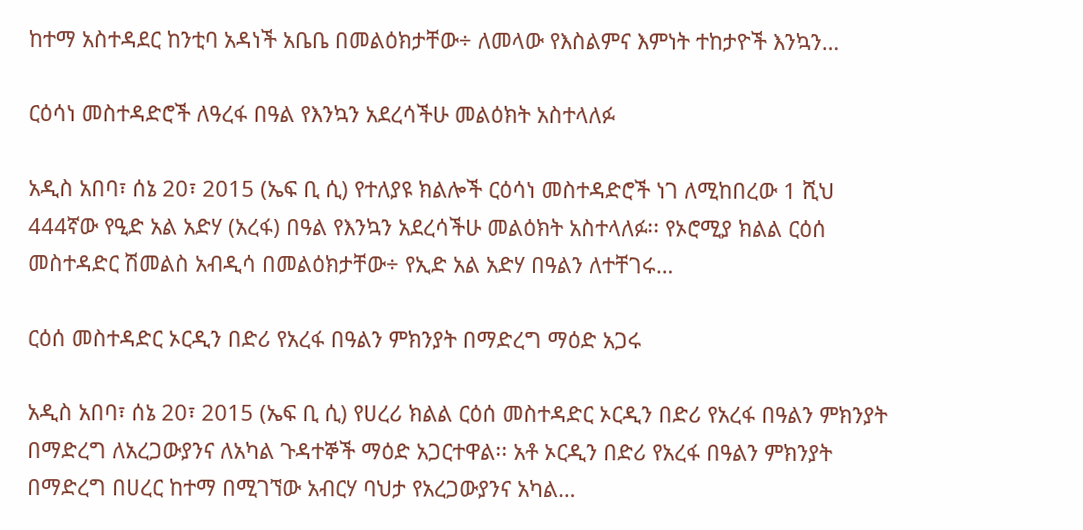ከተማ አስተዳደር ከንቲባ አዳነች አቤቤ በመልዕክታቸው÷ ለመላው የእስልምና እምነት ተከታዮች እንኳን…

ርዕሳነ መስተዳድሮች ለዓረፋ በዓል የእንኳን አደረሳችሁ መልዕክት አስተላለፉ

አዲስ አበባ፣ ሰኔ 20፣ 2015 (ኤፍ ቢ ሲ) የተለያዩ ክልሎች ርዕሳነ መስተዳድሮች ነገ ለሚከበረው 1 ሺህ 444ኛው የዒድ አል አድሃ (አረፋ) በዓል የእንኳን አደረሳችሁ መልዕክት አስተላለፉ፡፡ የኦሮሚያ ክልል ርዕሰ መስተዳድር ሽመልስ አብዲሳ በመልዕክታቸው÷ የኢድ አል አድሃ በዓልን ለተቸገሩ…

ርዕሰ መስተዳድር ኦርዲን በድሪ የአረፋ በዓልን ምክንያት በማድረግ ማዕድ አጋሩ

አዲስ አበባ፣ ሰኔ 20፣ 2015 (ኤፍ ቢ ሲ) የሀረሪ ክልል ርዕሰ መስተዳድር ኦርዲን በድሪ የአረፋ በዓልን ምክንያት በማድረግ ለአረጋውያንና ለአካል ጉዳተኞች ማዕድ አጋርተዋል፡፡ አቶ ኦርዲን በድሪ የአረፋ በዓልን ምክንያት በማድረግ በሀረር ከተማ በሚገኘው አብርሃ ባህታ የአረጋውያንና አካል…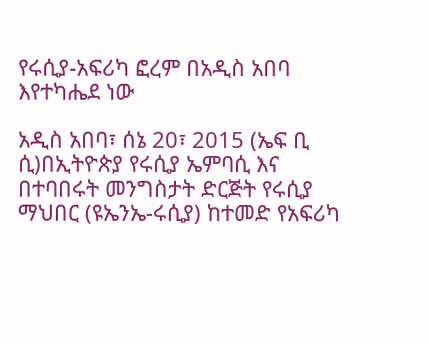የሩሲያ-አፍሪካ ፎረም በአዲስ አበባ እየተካሔደ ነው

አዲስ አበባ፣ ሰኔ 20፣ 2015 (ኤፍ ቢ ሲ)በኢትዮጵያ የሩሲያ ኤምባሲ እና በተባበሩት መንግስታት ድርጅት የሩሲያ ማህበር (ዩኤንኤ-ሩሲያ) ከተመድ የአፍሪካ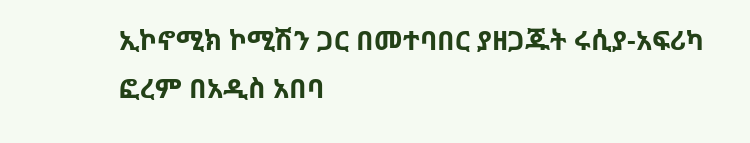ኢኮኖሚክ ኮሚሽን ጋር በመተባበር ያዘጋጁት ሩሲያ-አፍሪካ ፎረም በአዲስ አበባ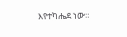እየተካሔደ ነው።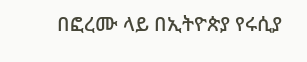በፎረሙ ላይ በኢትዮጵያ የሩሲያ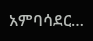አምባሳደር…